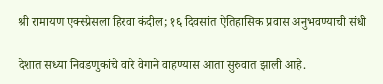श्री रामायण एक्स्प्रेसला हिरवा कंदील; १६ दिवसांत ऐतिहासिक प्रवास अनुभवण्याची संधी

देशात सध्या निवडणुकांचे वारे वेगाने वाहण्यास आता सुरुवात झाली आहे.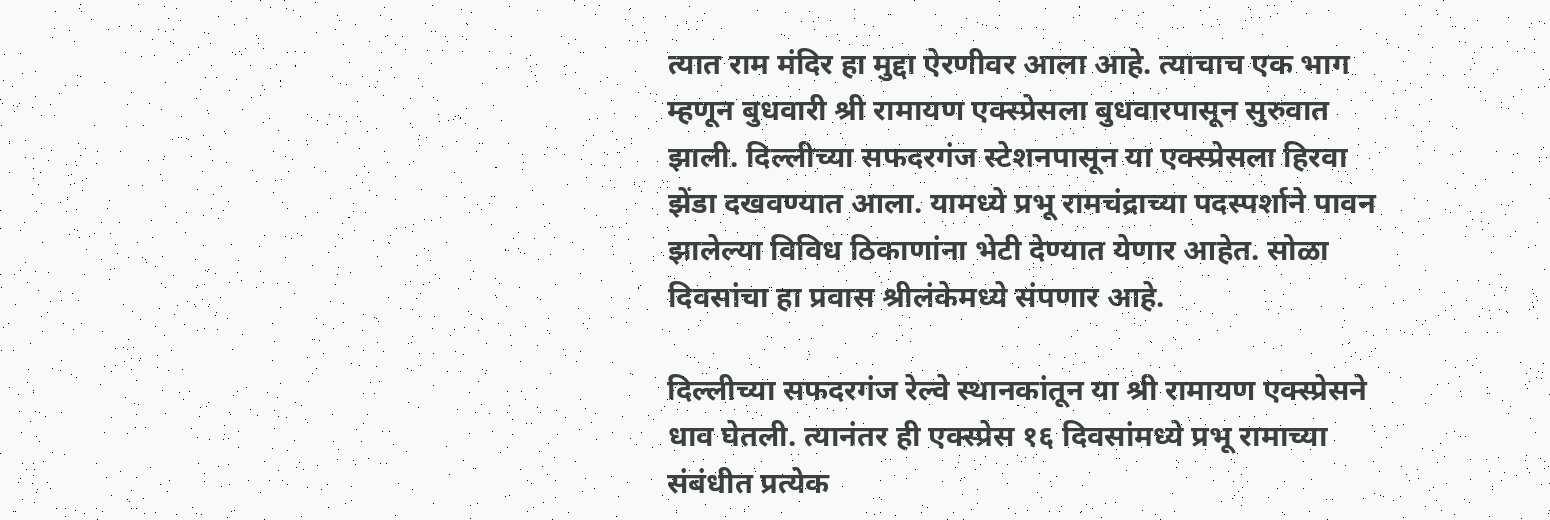त्यात राम मंदिर हा मुद्दा ऐरणीवर आला आहे. त्याचाच एक भाग म्हणून बुधवारी श्री रामायण एक्स्प्रेसला बुधवारपासून सुरुवात झाली. दिल्लीच्या सफदरगंज स्टेशनपासून या एक्स्प्रेसला हिरवा झेंडा दखवण्यात आला. यामध्ये प्रभू रामचंद्राच्या पदस्पर्शाने पावन झालेल्या विविध ठिकाणांना भेटी देण्यात येणार आहेत. सोळा दिवसांचा हा प्रवास श्रीलंकेमध्ये संपणार आहे.

दिल्लीच्या सफदरगंज रेल्वे स्थानकांतून या श्री रामायण एक्स्प्रेसने धाव घेतली. त्यानंतर ही एक्स्प्रेस १६ दिवसांमध्ये प्रभू रामाच्या संबंधीत प्रत्येक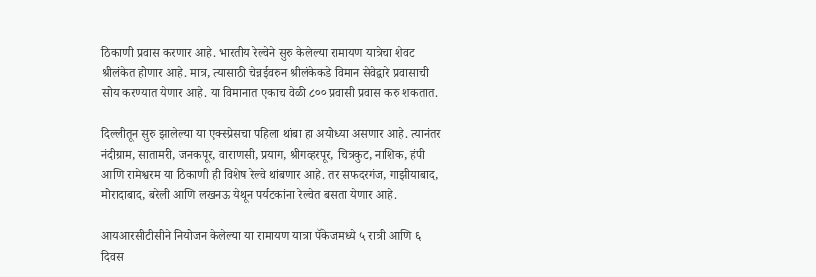ठिकाणी प्रवास करणार आहे. भारतीय रेल्वेने सुरु केलेल्या रामायण यात्रेचा शेवट श्रीलंकेत होणार आहे. मात्र, त्यासाठी चेन्नईवरुन श्रीलंकेकडे विमान सेवेद्वारे प्रवासाची सोय करण्यात येणार आहे. या विमानात एकाच वेळी ८०० प्रवासी प्रवास करु शकतात.

दिल्लीतून सुरु झालेल्या या एक्स्प्रेसचा पहिला थांबा हा अयोध्या असणार आहे. त्यानंतर नंदीग्राम, सातामरी, जनकपूर, वाराणसी, प्रयाग, श्रीगव्हरपूर, चित्रकुट, नाशिक, हंपी आणि रामेश्वरम या ठिकाणी ही विशेष रेल्वे थांबणार आहे. तर सफदरगंज, गाझीयाबाद, मोरादाबाद, बरेली आणि लखनऊ येथून पर्यटकांना रेल्वेत बसता येणार आहे.

आयआरसीटीसीने नियोजन केलेल्या या रामायण यात्रा पॅकेजमध्ये ५ रात्री आणि ६ दिवस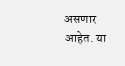असणार आहेत. या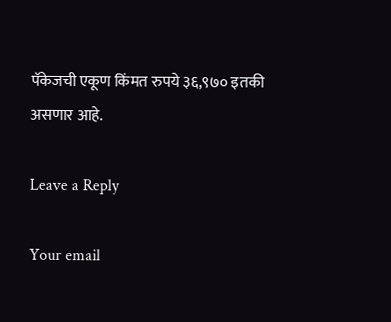पॅकेजची एकूण किंमत रुपये ३६,९७० इतकी असणार आहे.

Leave a Reply

Your email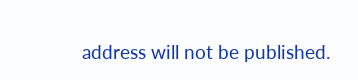address will not be published.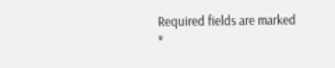Required fields are marked *